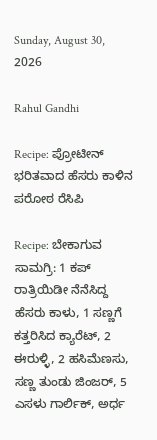Sunday, August 30, 2026

Rahul Gandhi

Recipe: ಪ್ರೋಟೀನ್‌ ಭರಿತವಾದ ಹೆಸರು ಕಾಳಿನ ಪರೋಠ ರೆಸಿಪಿ

Recipe: ಬೇಕಾಗುವ ಸಾಮಗ್ರಿ: 1 ಕಪ್ ರಾತ್ರಿಯಿಡೀ ನೆನೆಸಿದ್ದ ಹೆಸರು ಕಾಳು, 1 ಸಣ್ಣಗೆ ಕತ್ತರಿಸಿದ ಕ್ಯಾರೆಟ್, 2 ಈರುಳ್ಳಿ, 2 ಹಸಿಮೆಣಸು, ಸಣ್ಣ ತುಂಡು ಜಿಂಜರ್, 5 ಎಸಳು ಗಾರ್ಲಿಕ್, ಅರ್ಧ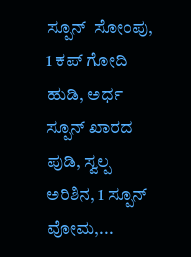ಸ್ಪೂನ್  ಸೋಂಪು, 1 ಕಪ್ ಗೋದಿ ಹುಡಿ, ಅರ್ಧ ಸ್ಪೂನ್ ಖಾರದ ಪುಡಿ, ಸ್ವಲ್ಪ ಅರಿಶಿನ, 1 ಸ್ಪೂನ್ ವೋಮ,...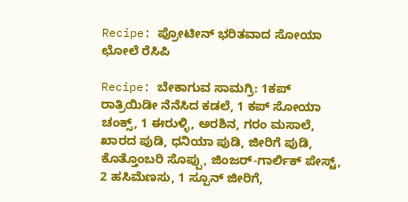Recipe: ಪ್ರೋಟೀನ್‌ ಭರಿತವಾದ ಸೋಯಾ ಛೋಲೆ ರೆಸಿಪಿ

Recipe: ಬೇಕಾಗುವ ಸಾಮಗ್ರಿ: 1ಕಪ್ ರಾತ್ರಿಯಿಡೀ ನೆನೆಸಿದ ಕಡಲೆ, 1 ಕಪ್ ಸೋಯಾ ಚಂಕ್ಸ್, 1 ಈರುಳ್ಳಿ, ಅರಶಿನ, ಗರಂ ಮಸಾಲೆ, ಖಾರದ ಪುಡಿ, ಧನಿಯಾ ಪುಡಿ, ಜೀರಿಗೆ ಪುಡಿ, ಕೊತ್ತೊಂಬರಿ ಸೊಪ್ಪು, ಜಿಂಜರ್-ಗಾರ್ಲಿಕ್ ಪೇಸ್ಟ್, 2 ಹಸಿಮೆಣಸು, 1 ಸ್ಪೂನ್ ಜೀರಿಗೆ,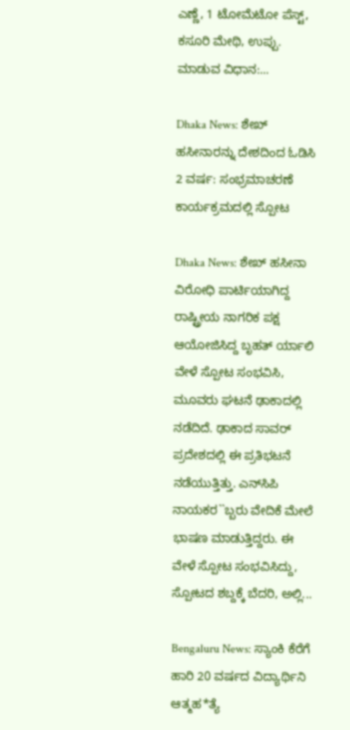ಎಣ್ಣೆ, 1 ಟೋಮೆಟೋ ಪೆಸ್ಟ್, ಕಸೂರಿ ಮೇಥಿ, ಉಪ್ಪು. ಮಾಡುವ ವಿಧಾನ:...

Dhaka News: ಶೇಖ್ ಹಸೀನಾರನ್ನು ದೇಶದಿಂದ ಓಡಿಸಿ 2 ವರ್ಷ: ಸಂಭ್ರಮಾಚರಣೆ ಕಾರ್ಯಕ್ರಮದಲ್ಲಿ ಸ್ಪೋಟ

Dhaka News: ಶೇಖ್ ಹಸೀನಾ ವಿರೋಧಿ ಪಾರ್ಟಿಯಾಗಿದ್ದ ರಾಷ್ಟ್ರೀಯ ನಾಗರಿಕ ಪಕ್ಷ ಆಯೋಜಿಸಿದ್ದ ಬೃಹತ್ ರ್ಯಾಲಿ ವೇಳೆ ಸ್ಪೋಟ ಸಂಭವಿಸಿ, ಮೂವರು ಘಟನೆ ಢಾಕಾದಲ್ಲಿ ನಡೆದಿದೆ. ಢಾಕಾದ ಸಾವರ್ ಪ್ರದೇಶದಲ್ಲಿ ಈ ಪ್ರತಿಭಟನೆ ನಡೆಯುತ್ತಿತ್ತು. ಎನ್‌ಸಿಪಿ ನಾಯಕರ``ಬ್ಬರು ವೇದಿಕೆ ಮೇಲೆ ಭಾಷಣ ಮಾಡುತ್ತಿದ್ದರು. ಈ ವೇಳೆ ಸ್ಪೋಟ ಸಂಭವಿಸಿದ್ದು, ಸ್ಪೋಟದ ಶಬ್ದಕ್ಕೆ ಬೆದರಿ, ಅಲ್ಲಿ...

Bengaluru News: ಸ್ಯಾಂಕಿ ಕೆರೆಗೆ ಹಾರಿ 20 ವರ್ಷದ ವಿದ್ಯಾರ್ಥಿನಿ ಆತ್ಮಹ*ತ್ಯೆ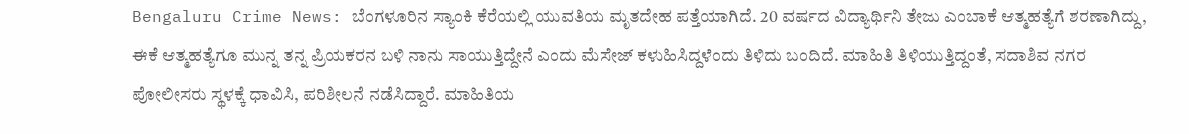Bengaluru Crime News: ಬೆಂಗಳೂರಿನ ಸ್ಯಾಂಕಿ ಕೆರೆಯಲ್ಲಿ ಯುವತಿಯ ಮೃತದೇಹ ಪತ್ತೆಯಾಗಿದೆ. 20 ವರ್ಷದ ವಿದ್ಯಾರ್ಥಿನಿ ತೇಜು ಎಂಬಾಕೆ ಆತ್ಮಹತ್ಯೆಗೆ ಶರಣಾಗಿದ್ದು, ಈಕೆ ಆತ್ಮಹತ್ಯೆಗೂ ಮುನ್ನ ತನ್ನ ಪ್ರಿಯಕರನ ಬಳಿ ನಾನು ಸಾಯುತ್ತಿದ್ದೇನೆ ಎಂದು ಮೆಸೇಜ್ ಕಳುಹಿಸಿದ್ದಳೆಂದು ತಿಳಿದು ಬಂದಿದೆ. ಮಾಹಿತಿ ತಿಳಿಯುತ್ತಿದ್ದಂತೆ, ಸದಾಶಿವ ನಗರ ಪೋಲೀಸರು ಸ್ಥಳಕ್ಕೆ ಧಾವಿಸಿ, ಪರಿಶೀಲನೆ ನಡೆಸಿದ್ದಾರೆ. ಮಾಹಿತಿಯ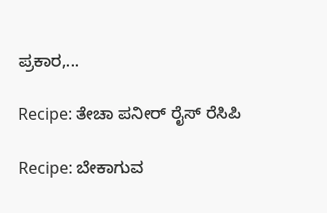ಪ್ರಕಾರ,...

Recipe: ತೇಚಾ ಪನೀರ್ ರೈಸ್ ರೆಸಿಪಿ

Recipe: ಬೇಕಾಗುವ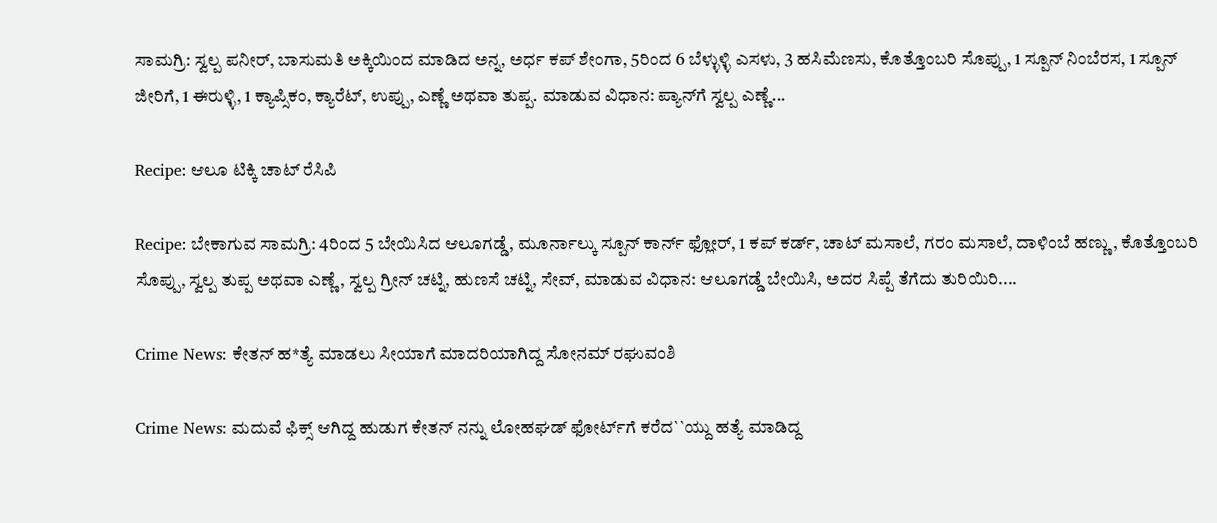ಸಾಮಗ್ರಿ: ಸ್ವಲ್ಪ ಪನೀರ್, ಬಾಸುಮತಿ ಅಕ್ಕಿಯಿಂದ ಮಾಡಿದ ಅನ್ನ, ಅರ್ಧ ಕಪ್ ಶೇಂಗಾ, 5ರಿಂದ 6 ಬೆಳ್ಳುಳ್ಳಿ ಎಸಳು, 3 ಹಸಿಮೆಣಸು, ಕೊತ್ತೊಂಬರಿ ಸೊಪ್ಪು, 1 ಸ್ಪೂನ್ ನಿಂಬೆರಸ, 1 ಸ್ಪೂನ್ ಜೀರಿಗೆ, 1 ಈರುಳ್ಳಿ, 1 ಕ್ಯಾಪ್ಸಿಕಂ, ಕ್ಯಾರೆಟ್, ಉಪ್ಪು, ಎಣ್ಣೆ ಅಥವಾ ತುಪ್ಪ. ಮಾಡುವ ವಿಧಾನ: ಪ್ಯಾನ್‌ಗೆ ಸ್ವಲ್ಪ ಎಣ್ಣೆ...

Recipe: ಆಲೂ ಟಿಕ್ಕಿ ಚಾಟ್ ರೆಸಿಪಿ

Recipe: ಬೇಕಾಗುವ ಸಾಮಗ್ರಿ: 4ರಿಂದ 5 ಬೇಯಿಸಿದ ಆಲೂಗಡ್ಡೆ, ಮೂರ್ನಾಲ್ಕು ಸ್ಪೂನ್ ಕಾರ್ನ್ ಫ್ಲೋರ್, 1 ಕಪ್ ಕರ್ಡ್, ಚಾಟ್ ಮಸಾಲೆ, ಗರಂ ಮಸಾಲೆ, ದಾಳಿಂಬೆ ಹಣ್ಣು, ಕೊತ್ತೊಂಬರಿ ಸೊಪ್ಪು, ಸ್ವಲ್ಪ ತುಪ್ಪ ಅಥವಾ ಎಣ್ಣೆ, ಸ್ವಲ್ಪ ಗ್ರೀನ್ ಚಟ್ನಿ, ಹುಣಸೆ ಚಟ್ನಿ, ಸೇವ್, ಮಾಡುವ ವಿಧಾನ: ಆಲೂಗಡ್ಡೆ ಬೇಯಿಸಿ, ಅದರ ಸಿಪ್ಪೆ ತೆಗೆದು ತುರಿಯಿರಿ....

Crime News: ಕೇತನ್ ಹ*ತ್ಯೆ ಮಾಡಲು ಸೀಯಾಗೆ ಮಾದರಿಯಾಗಿದ್ದ ಸೋನಮ್ ರಘುವಂಶಿ

Crime News: ಮದುವೆ ಫಿಕ್ಸ್ ಆಗಿದ್ದ ಹುಡುಗ ಕೇತನ್ ನನ್ನು ಲೋಹಘಡ್ ಫೋರ್ಟ್‌ಗೆ ಕರೆದ``ಯ್ದು ಹತ್ಯೆ ಮಾಡಿದ್ದ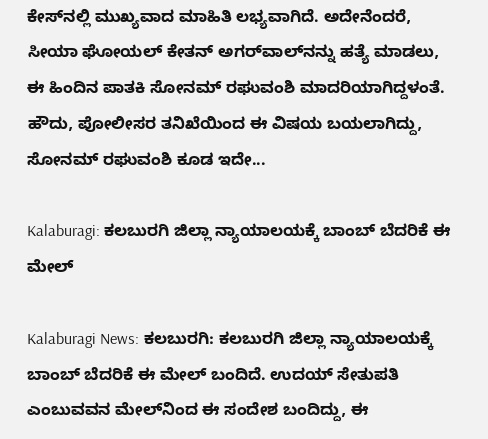ಕೇಸ್‌ನಲ್ಲಿ ಮುಖ್ಯವಾದ ಮಾಹಿತಿ ಲಭ್ಯವಾಗಿದೆ. ಅದೇನೆಂದರೆ, ಸೀಯಾ ಘೋಯಲ್ ಕೇತನ್ ಅಗರ್‌ವಾಲ್‌ನನ್ನು ಹತ್ಯೆ ಮಾಡಲು, ಈ ಹಿಂದಿನ ಪಾತಕಿ ಸೋನಮ್ ರಘುವಂಶಿ ಮಾದರಿಯಾಗಿದ್ದಳಂತೆ. ಹೌದು, ಪೋಲೀಸರ ತನಿಖೆಯಿಂದ ಈ ವಿಷಯ ಬಯಲಾಗಿದ್ದು, ಸೋನಮ್ ರಘುವಂಶಿ ಕೂಡ ಇದೇ...

Kalaburagi: ಕಲಬುರಗಿ ಜಿಲ್ಲಾ ನ್ಯಾಯಾಲಯಕ್ಕೆ ಬಾಂಬ್ ಬೆದರಿಕೆ ಈ ಮೇಲ್

Kalaburagi News: ಕಲಬುರಗಿ: ಕಲಬುರಗಿ ಜಿಲ್ಲಾ ನ್ಯಾಯಾಲಯಕ್ಕೆ ಬಾಂಬ್ ಬೆದರಿಕೆ ಈ ಮೇಲ್ ಬಂದಿದೆ. ಉದಯ್ ಸೇತುಪತಿ ಎಂಬುವವನ ಮೇಲ್‌ನಿಂದ ಈ ಸಂದೇಶ ಬಂದಿದ್ದು, ಈ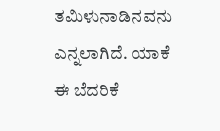ತಮಿಳುನಾಡಿನವನು ಎನ್ನಲಾಗಿದೆ. ಯಾಕೆ ಈ ಬೆದರಿಕೆ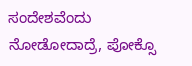ಸಂದೇಶವೆಂದು ನೋಡೋದಾದ್ರೆ, ಪೋಕ್ಸೊ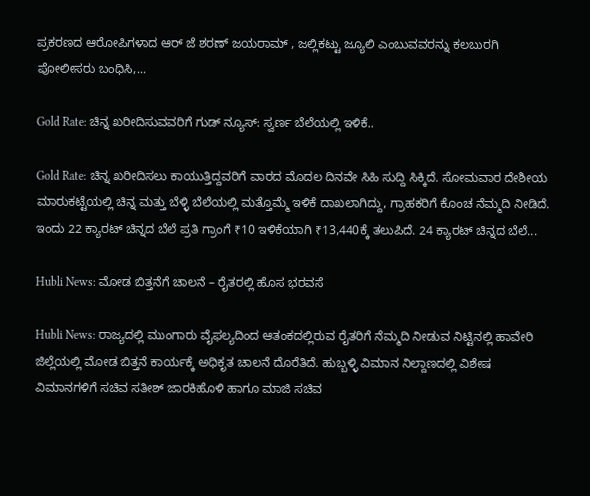ಪ್ರಕರಣದ ಆರೋಪಿಗಳಾದ ಆರ್ ಜೆ ಶರಣ್ ಜಯರಾಮ್ , ಜಲ್ಲಿಕಟ್ಟು ಜ್ಯೂಲಿ ಎಂಬುವವರನ್ನು ಕಲಬುರಗಿ ಪೋಲೀಸರು ಬಂಧಿಸಿ,...

Gold Rate: ಚಿನ್ನ ಖರೀದಿಸುವವರಿಗೆ ಗುಡ್ ನ್ಯೂಸ್: ಸ್ವರ್ಣ ಬೆಲೆಯಲ್ಲಿ ಇಳಿಕೆ..

Gold Rate: ಚಿನ್ನ ಖರೀದಿಸಲು ಕಾಯುತ್ತಿದ್ದವರಿಗೆ ವಾರದ ಮೊದಲ ದಿನವೇ ಸಿಹಿ ಸುದ್ದಿ ಸಿಕ್ಕಿದೆ. ಸೋಮವಾರ ದೇಶೀಯ ಮಾರುಕಟ್ಟೆಯಲ್ಲಿ ಚಿನ್ನ ಮತ್ತು ಬೆಳ್ಳಿ ಬೆಲೆಯಲ್ಲಿ ಮತ್ತೊಮ್ಮೆ ಇಳಿಕೆ ದಾಖಲಾಗಿದ್ದು, ಗ್ರಾಹಕರಿಗೆ ಕೊಂಚ ನೆಮ್ಮದಿ ನೀಡಿದೆ. ಇಂದು 22 ಕ್ಯಾರಟ್ ಚಿನ್ನದ ಬೆಲೆ ಪ್ರತಿ ಗ್ರಾಂಗೆ ₹10 ಇಳಿಕೆಯಾಗಿ ₹13,440ಕ್ಕೆ ತಲುಪಿದೆ. 24 ಕ್ಯಾರಟ್ ಚಿನ್ನದ ಬೆಲೆ...

Hubli News: ಮೋಡ ಬಿತ್ತನೆಗೆ ಚಾಲನೆ – ರೈತರಲ್ಲಿ ಹೊಸ ಭರವಸೆ

Hubli News: ರಾಜ್ಯದಲ್ಲಿ ಮುಂಗಾರು ವೈಫಲ್ಯದಿಂದ ಆತಂಕದಲ್ಲಿರುವ ರೈತರಿಗೆ ನೆಮ್ಮದಿ ನೀಡುವ ನಿಟ್ಟಿನಲ್ಲಿ ಹಾವೇರಿ ಜಿಲ್ಲೆಯಲ್ಲಿ ಮೋಡ ಬಿತ್ತನೆ ಕಾರ್ಯಕ್ಕೆ ಅಧಿಕೃತ ಚಾಲನೆ ದೊರೆತಿದೆ. ಹುಬ್ಬಳ್ಳಿ ವಿಮಾನ ನಿಲ್ದಾಣದಲ್ಲಿ ವಿಶೇಷ ವಿಮಾನಗಳಿಗೆ ಸಚಿವ ಸತೀಶ್ ಜಾರಕಿಹೊಳಿ ಹಾಗೂ ಮಾಜಿ ಸಚಿವ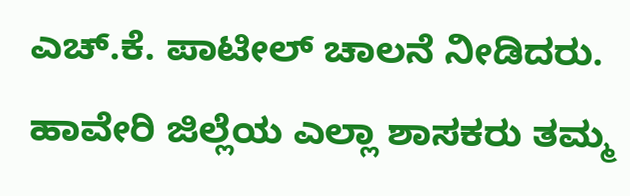ಎಚ್.ಕೆ. ಪಾಟೀಲ್ ಚಾಲನೆ ನೀಡಿದರು. ಹಾವೇರಿ ಜಿಲ್ಲೆಯ ಎಲ್ಲಾ ಶಾಸಕರು ತಮ್ಮ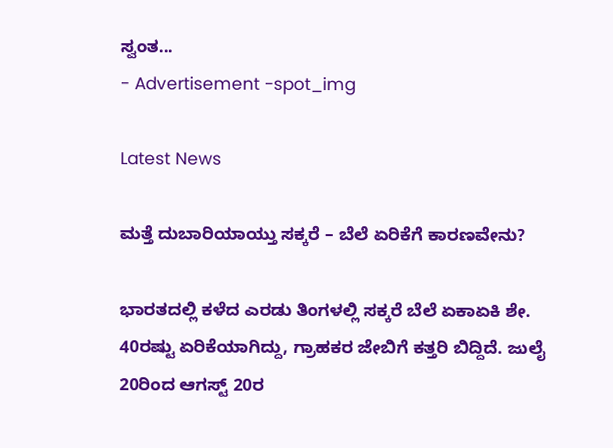ಸ್ವಂತ...
- Advertisement -spot_img

Latest News

ಮತ್ತೆ ದುಬಾರಿಯಾಯ್ತು ಸಕ್ಕರೆ – ಬೆಲೆ ಏರಿಕೆಗೆ ಕಾರಣವೇನು?

ಭಾರತದಲ್ಲಿ ಕಳೆದ ಎರಡು ತಿಂಗಳಲ್ಲಿ ಸಕ್ಕರೆ ಬೆಲೆ ಏಕಾಏಕಿ ಶೇ. 40ರಷ್ಟು ಏರಿಕೆಯಾಗಿದ್ದು, ಗ್ರಾಹಕರ ಜೇಬಿಗೆ ಕತ್ತರಿ ಬಿದ್ದಿದೆ. ಜುಲೈ 20ರಿಂದ ಆಗಸ್ಟ್ 20ರ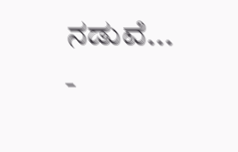ನಡುವೆ...
-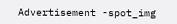Advertisement -spot_img